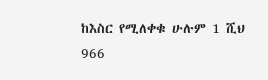ከእስር የሚለቀቁ ሁሉም 1 ሺህ 966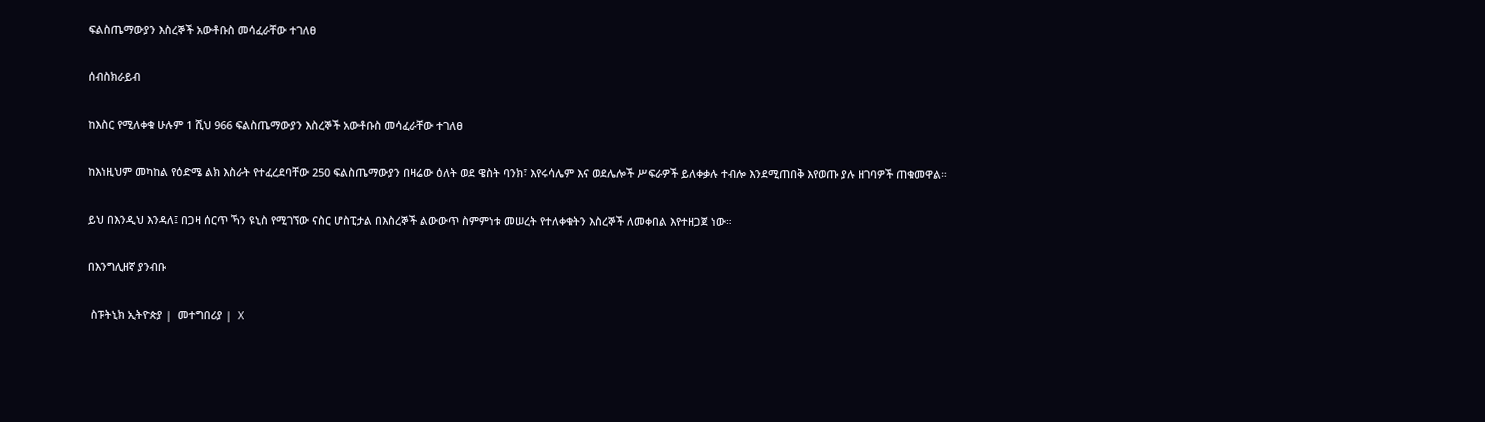ፍልስጤማውያን እስረኞች አውቶቡስ መሳፈራቸው ተገለፀ

ሰብስክራይብ

ከእስር የሚለቀቁ ሁሉም 1 ሺህ 966 ፍልስጤማውያን እስረኞች አውቶቡስ መሳፈራቸው ተገለፀ

ከእነዚህም መካከል የዕድሜ ልክ እስራት የተፈረደባቸው 250 ፍልስጤማውያን በዛሬው ዕለት ወደ ዌስት ባንክ፣ እየሩሳሌም እና ወደሌሎች ሥፍራዎች ይለቀቃሉ ተብሎ እንደሚጠበቅ እየወጡ ያሉ ዘገባዎች ጠቁመዋል።

ይህ በእንዲህ እንዳለ፤ በጋዛ ሰርጥ ኻን ዩኒስ የሚገኘው ናስር ሆስፒታል በእስረኞች ልውውጥ ስምምነቱ መሠረት የተለቀቁትን እስረኞች ለመቀበል እየተዘጋጀ ነው።

በእንግሊዘኛ ያንብቡ

 ስፑትኒክ ኢትዮጵያ |  መተግበሪያ |  X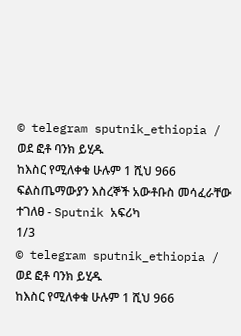© telegram sputnik_ethiopia / ወደ ፎቶ ባንክ ይሂዱ
ከእስር የሚለቀቁ ሁሉም 1 ሺህ 966 ፍልስጤማውያን እስረኞች አውቶቡስ መሳፈራቸው ተገለፀ - Sputnik አፍሪካ
1/3
© telegram sputnik_ethiopia / ወደ ፎቶ ባንክ ይሂዱ
ከእስር የሚለቀቁ ሁሉም 1 ሺህ 966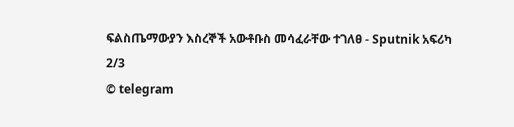ፍልስጤማውያን እስረኞች አውቶቡስ መሳፈራቸው ተገለፀ - Sputnik አፍሪካ
2/3
© telegram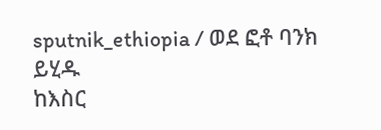sputnik_ethiopia / ወደ ፎቶ ባንክ ይሂዱ
ከእስር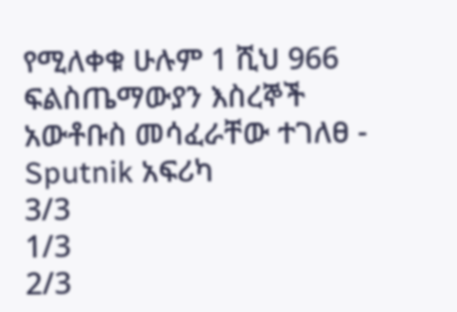የሚለቀቁ ሁሉም 1 ሺህ 966 ፍልስጤማውያን እስረኞች አውቶቡስ መሳፈራቸው ተገለፀ - Sputnik አፍሪካ
3/3
1/3
2/3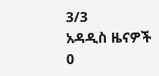3/3
አዳዲስ ዜናዎች
0